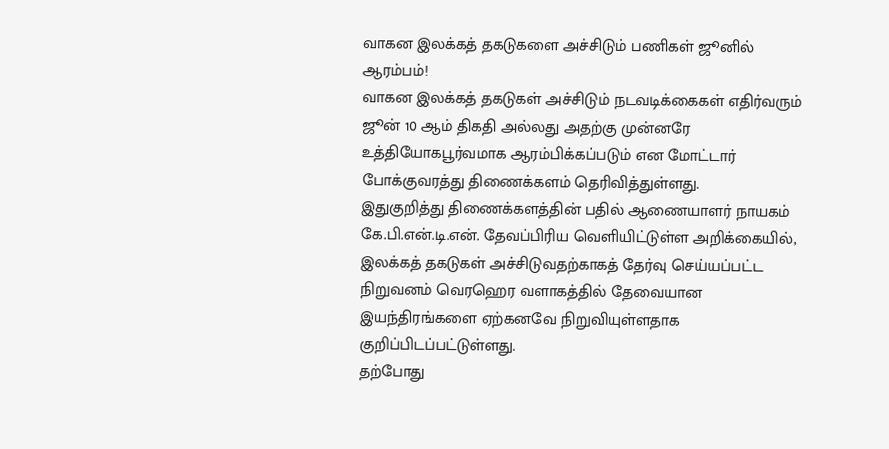வாகன இலக்கத் தகடுகளை அச்சிடும் பணிகள் ஜூனில் ஆரம்பம்!
வாகன இலக்கத் தகடுகள் அச்சிடும் நடவடிக்கைகள் எதிர்வரும் ஜூன் 10 ஆம் திகதி அல்லது அதற்கு முன்னரே உத்தியோகபூர்வமாக ஆரம்பிக்கப்படும் என மோட்டார் போக்குவரத்து திணைக்களம் தெரிவித்துள்ளது.
இதுகுறித்து திணைக்களத்தின் பதில் ஆணையாளர் நாயகம் கே.பி.என்.டி.என். தேவப்பிரிய வெளியிட்டுள்ள அறிக்கையில், இலக்கத் தகடுகள் அச்சிடுவதற்காகத் தேர்வு செய்யப்பட்ட நிறுவனம் வெரஹெர வளாகத்தில் தேவையான இயந்திரங்களை ஏற்கனவே நிறுவியுள்ளதாக குறிப்பிடப்பட்டுள்ளது.
தற்போது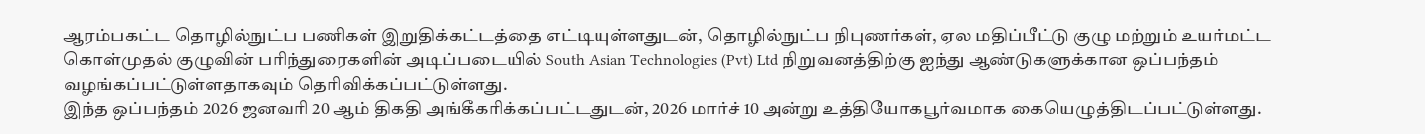ஆரம்பகட்ட தொழில்நுட்ப பணிகள் இறுதிக்கட்டத்தை எட்டியுள்ளதுடன், தொழில்நுட்ப நிபுணர்கள், ஏல மதிப்பீட்டு குழு மற்றும் உயர்மட்ட கொள்முதல் குழுவின் பரிந்துரைகளின் அடிப்படையில் South Asian Technologies (Pvt) Ltd நிறுவனத்திற்கு ஐந்து ஆண்டுகளுக்கான ஒப்பந்தம் வழங்கப்பட்டுள்ளதாகவும் தெரிவிக்கப்பட்டுள்ளது.
இந்த ஒப்பந்தம் 2026 ஜனவரி 20 ஆம் திகதி அங்கீகரிக்கப்பட்டதுடன், 2026 மார்ச் 10 அன்று உத்தியோகபூர்வமாக கையெழுத்திடப்பட்டுள்ளது.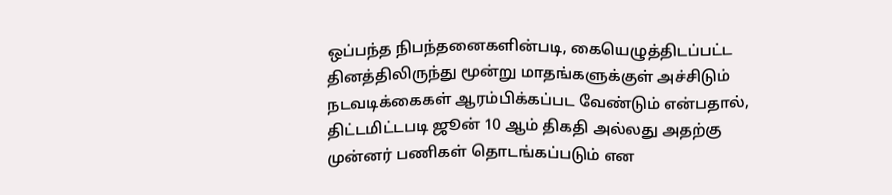ஒப்பந்த நிபந்தனைகளின்படி, கையெழுத்திடப்பட்ட தினத்திலிருந்து மூன்று மாதங்களுக்குள் அச்சிடும் நடவடிக்கைகள் ஆரம்பிக்கப்பட வேண்டும் என்பதால், திட்டமிட்டபடி ஜூன் 10 ஆம் திகதி அல்லது அதற்கு முன்னர் பணிகள் தொடங்கப்படும் என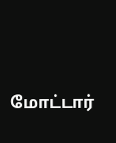மோட்டார்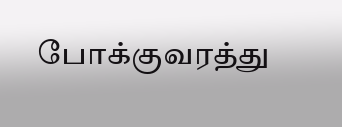போக்குவரத்து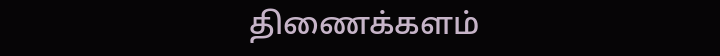திணைக்களம்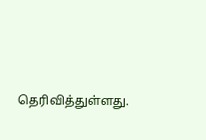தெரிவித்துள்ளது.